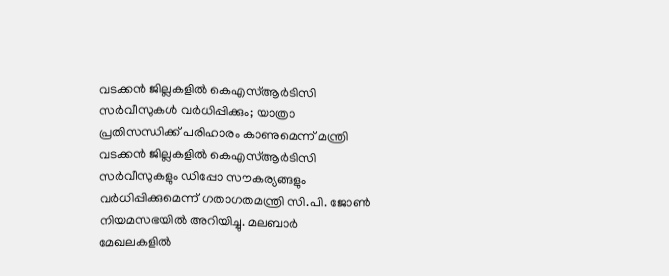വടക്കൻ ജില്ലകളിൽ കെഎസ്ആർടിസി സർവീസുകൾ വർധിപ്പിക്കും; യാത്രാ പ്രതിസന്ധിക്ക് പരിഹാരം കാണുമെന്ന് മന്ത്രി
വടക്കൻ ജില്ലകളിൽ കെഎസ്ആർടിസി സർവീസുകളും ഡിപ്പോ സൗകര്യങ്ങളും വർധിപ്പിക്കുമെന്ന് ഗതാഗതമന്ത്രി സി.പി. ജോൺ നിയമസഭയിൽ അറിയിച്ചു. മലബാർ മേഖലകളിൽ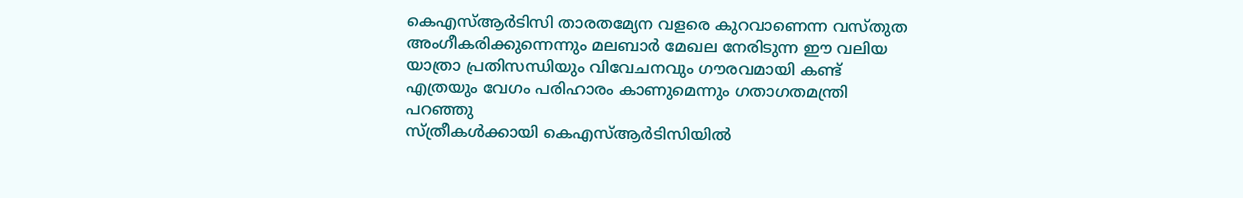കെഎസ്ആർടിസി താരതമ്യേന വളരെ കുറവാണെന്ന വസ്തുത അംഗീകരിക്കുന്നെന്നും മലബാർ മേഖല നേരിടുന്ന ഈ വലിയ യാത്രാ പ്രതിസന്ധിയും വിവേചനവും ഗൗരവമായി കണ്ട് എത്രയും വേഗം പരിഹാരം കാണുമെന്നും ഗതാഗതമന്ത്രി പറഞ്ഞു
സ്ത്രീകൾക്കായി കെഎസ്ആർടിസിയിൽ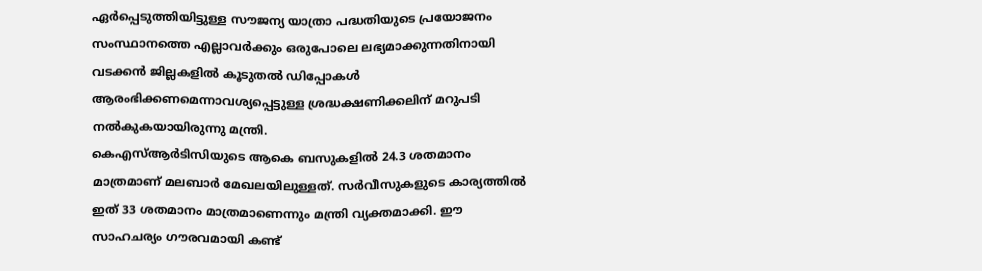ഏർപ്പെടുത്തിയിട്ടുള്ള സൗജന്യ യാത്രാ പദ്ധതിയുടെ പ്രയോജനം സംസ്ഥാനത്തെ എല്ലാവർക്കും ഒരുപോലെ ലഭ്യമാക്കുന്നതിനായി വടക്കൻ ജില്ലകളിൽ കൂടുതൽ ഡിപ്പോകൾ ആരംഭിക്കണമെന്നാവശ്യപ്പെട്ടുള്ള ശ്രദ്ധക്ഷണിക്കലിന് മറുപടി നൽകുകയായിരുന്നു മന്ത്രി.
കെഎസ്ആർടിസിയുടെ ആകെ ബസുകളിൽ 24.3 ശതമാനം മാത്രമാണ് മലബാർ മേഖലയിലുള്ളത്. സർവീസുകളുടെ കാര്യത്തിൽ ഇത് 33 ശതമാനം മാത്രമാണെന്നും മന്ത്രി വ്യക്തമാക്കി. ഈ സാഹചര്യം ഗൗരവമായി കണ്ട്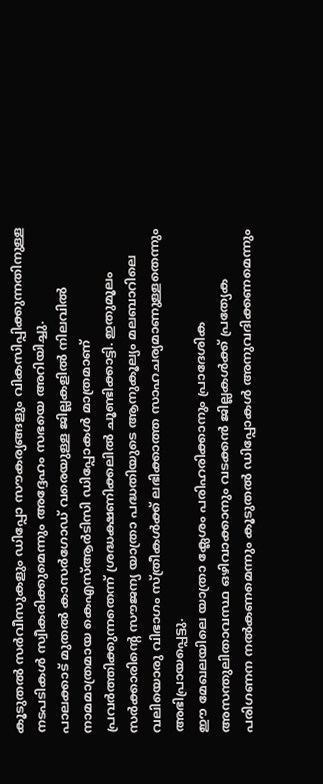കൂടുതൽ സർവീസുകളും ഡിപ്പോ സൗകര്യങ്ങളും വികസിപ്പിക്കുന്നതിനുള്ള നടപടികൾ സ്വീകരിക്കുമെന്നും അദ്ദേഹം സഭയെ അറിയിച്ചു.
പാലക്കാട് മുതൽ കാസർഗോഡ് വരെയുള്ള ജില്ലകളിൽ നിലവിൽ നാമമാത്രമായ കെഎസ്ആർടിസി ഡിപ്പോകൾ മാത്രമാണ് പ്രവർത്തിക്കുന്നതെന്ന് ശ്രദ്ധക്ഷണിക്കലിൽ ചൂണ്ടിക്കാട്ടി. ഇതുമൂലം സർക്കാരിന്റെ സൗജന്യ യാത്രാ പദ്ധതിയുടെ ആനുകൂല്യം മലബാറിലെ വലിയൊരു വിഭാഗം സ്ത്രീകൾക്ക് ലഭിക്കാത്ത സാഹചര്യമാണുള്ളതെന്നും അഭിപ്രായപ്പെട്ടു.
ഈ മേഖലയിലെ യാത്രാ ക്ലേശം പരിഹരിക്കാനും പ്രാദേശിക അസന്തുലിതാവസ്ഥ ഒഴിവാക്കാനും വടക്കൻ ജില്ലകൾക്ക് പ്രത്യേക പരിഗണന നൽകണമെന്നും കൂടുതൽ ഡിപ്പോകൾ അനുവദിക്കണമെന്നും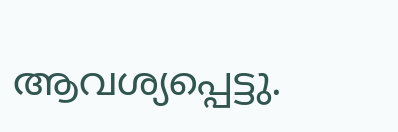ആവശ്യപ്പെട്ടു.